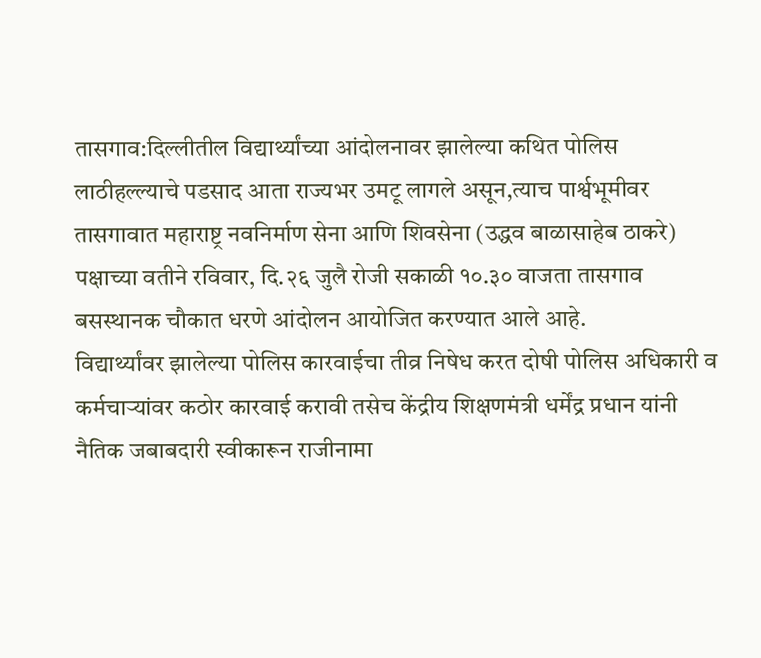तासगाव:दिल्लीतील विद्यार्थ्यांच्या आंदोलनावर झालेल्या कथित पोलिस लाठीहल्ल्याचे पडसाद आता राज्यभर उमटू लागले असून,त्याच पार्श्वभूमीवर तासगावात महाराष्ट्र नवनिर्माण सेना आणि शिवसेना (उद्धव बाळासाहेब ठाकरे) पक्षाच्या वतीने रविवार, दि.२६ जुलै रोजी सकाळी १०.३० वाजता तासगाव बसस्थानक चौकात धरणे आंदोलन आयोजित करण्यात आले आहे.
विद्यार्थ्यांवर झालेल्या पोलिस कारवाईचा तीव्र निषेध करत दोषी पोलिस अधिकारी व कर्मचाऱ्यांवर कठोर कारवाई करावी तसेच केंद्रीय शिक्षणमंत्री धर्मेंद्र प्रधान यांनी नैतिक जबाबदारी स्वीकारून राजीनामा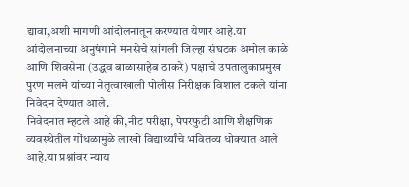द्यावा,अशी मागणी आंदोलनातून करण्यात येणार आहे.या आंदोलनाच्या अनुषंगाने मनसेचे सांगली जिल्हा संघटक अमोल काळे आणि शिवसेना (उद्धव बाळासाहेब ठाकरे) पक्षाचे उपतालुकाप्रमुख पुरण मलमे यांच्या नेतृत्वाखाली पोलीस निरीक्षक विशाल टकले यांना निवेदन देण्यात आले.
निवेदनात म्हटले आहे की,नीट परीक्षा, पेपरफुटी आणि शैक्षणिक व्यवस्थेतील गोंधळामुळे लाखो विद्यार्थ्यांचे भवितव्य धोक्यात आले आहे.या प्रश्नांवर न्याय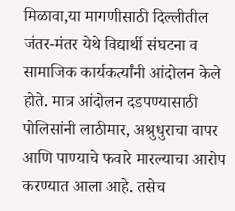मिळावा,या मागणीसाठी दिल्लीतील जंतर-मंतर येथे विद्यार्थी संघटना व सामाजिक कार्यकर्त्यांनी आंदोलन केले होते. मात्र आंदोलन दडपण्यासाठी पोलिसांनी लाठीमार, अश्रुधुराचा वापर आणि पाण्याचे फवारे मारल्याचा आरोप करण्यात आला आहे. तसेच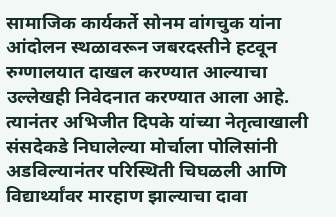सामाजिक कार्यकर्ते सोनम वांगचुक यांना आंदोलन स्थळावरून जबरदस्तीने हटवून रुग्णालयात दाखल करण्यात आल्याचा उल्लेखही निवेदनात करण्यात आला आहे. त्यानंतर अभिजीत दिपके यांच्या नेतृत्वाखाली संसदेकडे निघालेल्या मोर्चाला पोलिसांनी अडविल्यानंतर परिस्थिती चिघळली आणि विद्यार्थ्यांवर मारहाण झाल्याचा दावा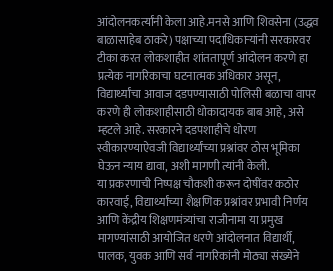आंदोलनकर्त्यांनी केला आहे.मनसे आणि शिवसेना (उद्धव बाळासाहेब ठाकरे) पक्षाच्या पदाधिकाऱ्यांनी सरकारवर टीका करत लोकशाहीत शांततापूर्ण आंदोलन करणे हा प्रत्येक नागरिकाचा घटनात्मक अधिकार असून, विद्यार्थ्यांचा आवाज दडपण्यासाठी पोलिसी बळाचा वापर करणे ही लोकशाहीसाठी धोकादायक बाब आहे, असे म्हटले आहे. सरकारने दडपशाहीचे धोरण स्वीकारण्याऐवजी विद्यार्थ्यांच्या प्रश्नांवर ठोस भूमिका घेऊन न्याय द्यावा, अशी मागणी त्यांनी केली.
या प्रकरणाची निष्पक्ष चौकशी करून दोषींवर कठोर कारवाई, विद्यार्थ्यांच्या शैक्षणिक प्रश्नांवर प्रभावी निर्णय आणि केंद्रीय शिक्षणमंत्र्यांचा राजीनामा या प्रमुख मागण्यांसाठी आयोजित धरणे आंदोलनात विद्यार्थी, पालक, युवक आणि सर्व नागरिकांनी मोठ्या संख्येने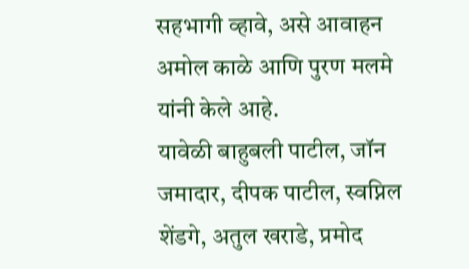सहभागी व्हावे, असे आवाहन अमोल काळे आणि पुरण मलमे यांनी केले आहे.
यावेळी बाहुबली पाटील, जॉन जमादार, दीपक पाटील, स्वप्निल शेंडगे, अतुल खराडे, प्रमोद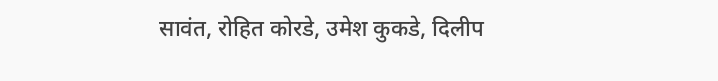सावंत, रोहित कोरडे, उमेश कुकडे, दिलीप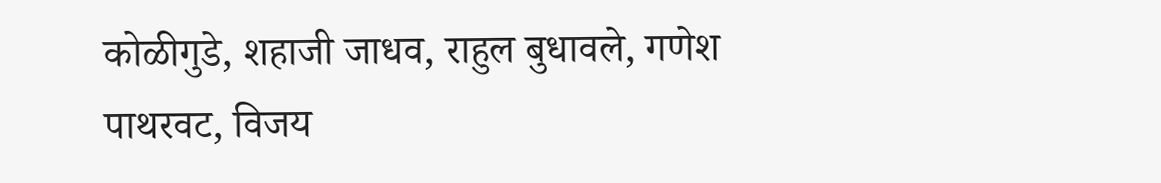कोळीगुडे, शहाजी जाधव, राहुल बुधावले, गणेश पाथरवट, विजय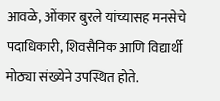आवळे, ओंकार बुरले यांच्यासह मनसेचे पदाधिकारी, शिवसैनिक आणि विद्यार्थी मोठ्या संख्येने उपस्थित होते.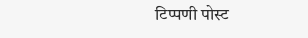टिप्पणी पोस्ट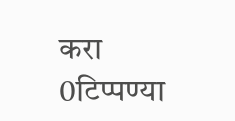करा
0टिप्पण्या